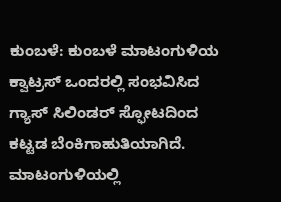ಕುಂಬಳೆ: ಕುಂಬಳೆ ಮಾಟಂಗುಳಿಯ ಕ್ವಾಟ್ರಸ್ ಒಂದರಲ್ಲಿ ಸಂಭವಿಸಿದ ಗ್ಯಾಸ್ ಸಿಲಿಂಡರ್ ಸ್ಫೋಟದಿಂದ ಕಟ್ಟಡ ಬೆಂಕಿಗಾಹುತಿಯಾಗಿದೆ. ಮಾಟಂಗುಳಿಯಲ್ಲಿ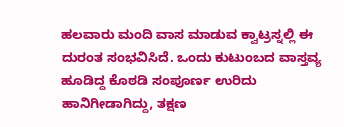ಹಲವಾರು ಮಂದಿ ವಾಸ ಮಾಡುವ ಕ್ವಾಟ್ರಸ್ನಲ್ಲಿ ಈ ದುರಂತ ಸಂಭವಿಸಿದೆ. ಒಂದು ಕುಟುಂಬದ ವಾಸ್ತವ್ಯ ಹೂಡಿದ್ದ ಕೊಠಡಿ ಸಂಪೂರ್ಣ ಉರಿದು ಹಾನಿಗೀಡಾಗಿದ್ದು, ತಕ್ಷಣ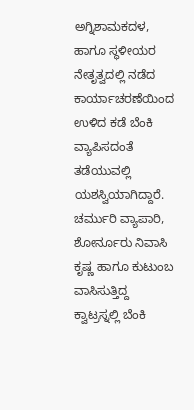ಅಗ್ನಿಶಾಮಕದಳ, ಹಾಗೂ ಸ್ಥಳೀಯರ ನೇತೃತ್ವದಲ್ಲಿ ನಡೆದ ಕಾರ್ಯಾಚರಣೆಯಿಂದ ಉಳಿದ ಕಡೆ ಬೆಂಕಿ ವ್ಯಾಪಿಸದಂತೆ ತಡೆಯುವಲ್ಲಿ ಯಶಸ್ವಿಯಾಗಿದ್ದಾರೆ.
ಚರ್ಮುರಿ ವ್ಯಾಪಾರಿ, ಶೋರ್ನೂರು ನಿವಾಸಿ ಕೃಷ್ಣ ಹಾಗೂ ಕುಟುಂಬ ವಾಸಿಸುತ್ತಿದ್ದ ಕ್ವಾಟ್ರಸ್ನಲ್ಲಿ ಬೆಂಕಿ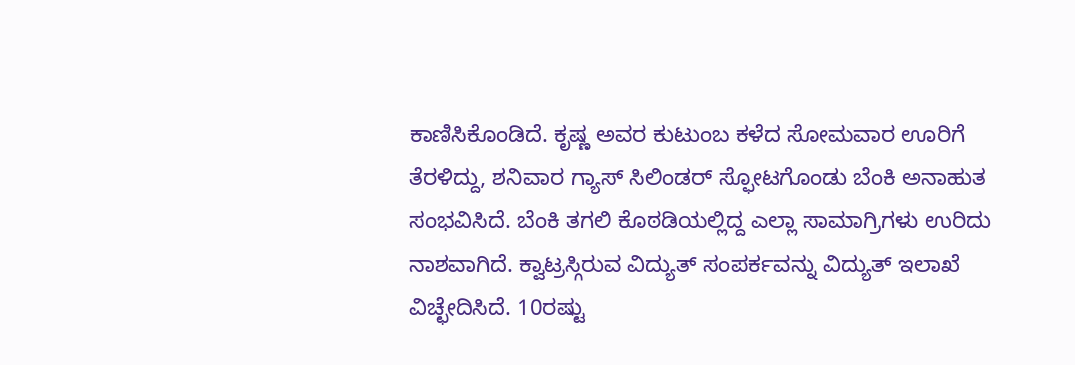ಕಾಣಿಸಿಕೊಂಡಿದೆ. ಕೃಷ್ಣ ಅವರ ಕುಟುಂಬ ಕಳೆದ ಸೋಮವಾರ ಊರಿಗೆ ತೆರಳಿದ್ದು, ಶನಿವಾರ ಗ್ಯಾಸ್ ಸಿಲಿಂಡರ್ ಸ್ಫೋಟಗೊಂಡು ಬೆಂಕಿ ಅನಾಹುತ ಸಂಭವಿಸಿದೆ. ಬೆಂಕಿ ತಗಲಿ ಕೊಠಡಿಯಲ್ಲಿದ್ದ ಎಲ್ಲಾ ಸಾಮಾಗ್ರಿಗಳು ಉರಿದು ನಾಶವಾಗಿದೆ. ಕ್ವಾಟ್ರಸ್ಗಿರುವ ವಿದ್ಯುತ್ ಸಂಪರ್ಕವನ್ನು ವಿದ್ಯುತ್ ಇಲಾಖೆ ವಿಚ್ಛೇದಿಸಿದೆ. 10ರಷ್ಟು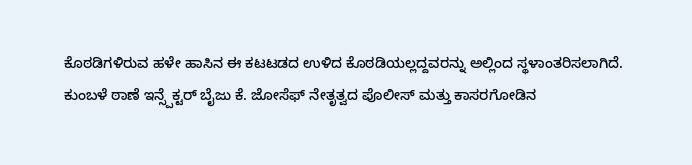ಕೊಠಡಿಗಳಿರುವ ಹಳೇ ಹಾಸಿನ ಈ ಕಟಟಡದ ಉಳಿದ ಕೊಠಡಿಯಲ್ಲದ್ದವರನ್ನು ಅಲ್ಲಿಂದ ಸ್ಥಳಾಂತರಿಸಲಾಗಿದೆ.
ಕುಂಬಳೆ ಠಾಣೆ ಇನ್ಸ್ಪೆಕ್ಟರ್ ಬೈಜು ಕೆ. ಜೋಸೆಫ್ ನೇತೃತ್ವದ ಪೊಲೀಸ್ ಮತ್ತು ಕಾಸರಗೋಡಿನ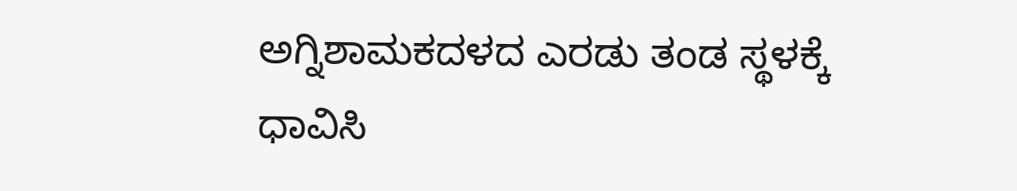ಅಗ್ನಿಶಾಮಕದಳದ ಎರಡು ತಂಡ ಸ್ಥಳಕ್ಕೆ ಧಾವಿಸಿ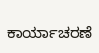ಕಾರ್ಯಾಚರಣೆ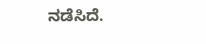ನಡೆಸಿದೆ.